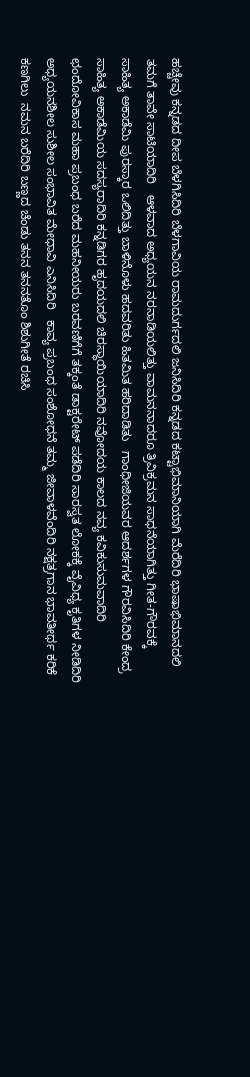ಹಚ್ಚೇವು ಕನ್ನಡದ ದೀಪ ಬೆಳಗಿಸಿದಿರಿ ಬೆಳಗಾವಿಯ ರಾಮದುರ್ಗದಲಿ ಜನಿಸಿದಿರಿ ಕನ್ನಡದ ಕಟ್ಟಾಭಿಮಾನಿಯಾಗಿ ಮೆರೆದಿರಿ ಭಾಷಾಭಿಮಾನದಲಿ ತಮಗೆ ತಾವೇ ಸಾಟಿಯಾದಿರಿ   ಆಳವಾದ ಅಧ್ಯಯನ ನರನಾಡಿಯಲಿತ್ತು ವಾಮನನಾದರೂ ತ್ರಿವಿಕ್ರಮನ ಸಾಧನೆಯಾಗಿತ್ತು ಗೀತ-ಗೌರವಕ್ಕೆ ಸಾಹಿತ್ಯ ಅಕಾಡೆಮಿ ಪುರಸ್ಕಾರ ಒಲಿದಿತ್ತು ಬಾಳಿನೊಳು ಹದವರಿತು ಹಿತಮಿತ ಹರಿದಾಡಿತು   ಗಾಂಧೀಜಿಯವರ ಆದರ್ಶಗಳ ಗೌರವಿಸಿದಿರಿ ಕೇಂದ್ರ ಸಾಹಿತ್ಯ ಅಕಾಡೆಮಿಯ ಸದಸ್ಯರಾದಿರಿ ಕನ್ನಡಿಗರ ಹೃದಯದಲಿ ಚಿರಸ್ಥಾಯಿಯಾದಿರಿ ನವೋದಯ ಕಾಲದ ನವ್ಯ ಕವಿಕುಸುಮವಾದಿರಿ   ಛಂದೋವಿಕಾಸ ಮಹಾ ಪ್ರಬಂಧ ಬರೆದ ಮಹನೀಯರು ಬರವಣಿಗೆಗೆ ತಕ್ಕಂತೆ ಡಾಕ್ಟರೇಟ್ ಪಡೆದಿರಿ ಸಾರಸ್ವತ ಲೋಕಕ್ಕೆ ವೈವಿಧ್ಯ ಕೃತಿಗಳ ನೀಡಿದಿರಿ ಅಧ್ಯಯನಶೀಲ ಸುಶೀಲ ಸಂಭಾವಿತ ಮೇಧಾವಿ ಎನಿಸಿದಿರಿ   ಕಾವ್ಯ ಪ್ರಬಂಧ ಸಂಶೋಧನೆ ತಮ್ಮ ಜೀವಾಳವೆಂದಿರಿ ನಕ್ಷತ್ರಗಾನ ಭಾವತೀರ್ಥ ಕರಿಕೆ ಕಣಗಿಲು  ನಮನ ಬರೆದಿರಿ ಬಣ್ಣದ ಚೆಂಡು ತನನ ತನನತೊಂ ಶಿಶುಗೀತೆ ರಚಿಸಿ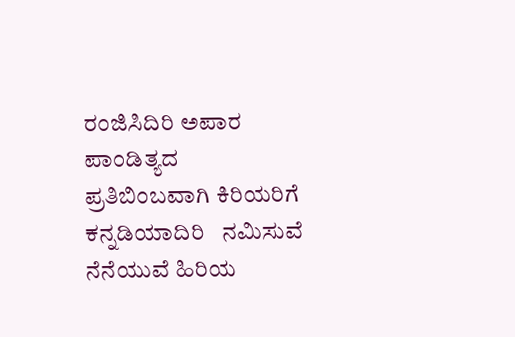ರಂಜಿಸಿದಿರಿ ಅಪಾರ ಪಾಂಡಿತ್ಯದ ಪ್ರತಿಬಿಂಬವಾಗಿ ಕಿರಿಯರಿಗೆ ಕನ್ನಡಿಯಾದಿರಿ   ನಮಿಸುವೆ ನೆನೆಯುವೆ ಹಿರಿಯ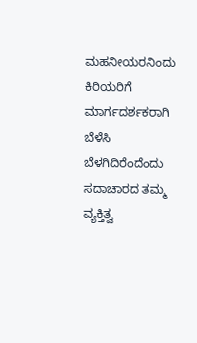ಮಹನೀಯರನಿಂದು ಕಿರಿಯರಿಗೆ ಮಾರ್ಗದರ್ಶಕರಾಗಿ ಬೆಳೆಸಿ ಬೆಳಗಿದಿರೆಂದೆಂದು ಸದಾಚಾರದ ತಮ್ಮ ವ್ಯಕ್ತಿತ್ವ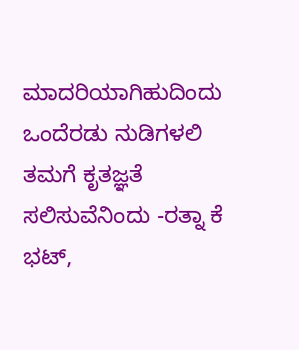ಮಾದರಿಯಾಗಿಹುದಿಂದು ಒಂದೆರಡು ನುಡಿಗಳಲಿ ತಮಗೆ ಕೃತಜ್ಞತೆ ಸಲಿಸುವೆನಿಂದು -ರತ್ನಾ ಕೆ ಭಟ್,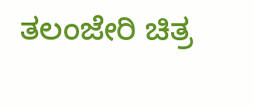ತಲಂಜೇರಿ ಚಿತ್ರ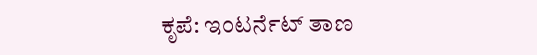ಕೃಪೆ: ಇಂಟರ್ನೆಟ್ ತಾಣ